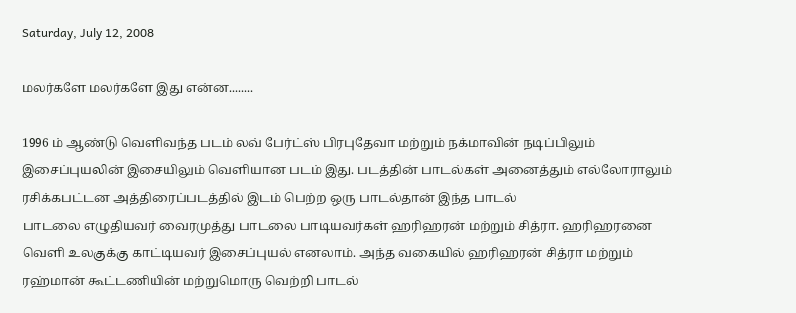Saturday, July 12, 2008

மலர்களே மலர்களே இது என்ன........

1996 ம் ஆண்டு வெளிவந்த படம் லவ் பேர்ட்ஸ் பிரபுதேவா மற்றும் நக்மாவின் நடிப்பிலும் இசைப்புயலின் இசையிலும் வெளியான படம் இது. படத்தின் பாடல்கள் அனைத்தும் எல்லோராலும் ரசிக்கபட்டன அத்திரைப்படத்தில் இடம் பெற்ற ஒரு பாடல்தான் இந்த பாடல்
பாடலை எழுதியவர் வைரமுத்து பாடலை பாடியவர்கள் ஹரிஹரன் மற்றும் சித்ரா. ஹரிஹரனை வெளி உலகுக்கு காட்டியவர் இசைப்புயல் எனலாம். அந்த வகையில் ஹரிஹரன் சித்ரா மற்றும் ரஹ்மான் கூட்டணியின் மற்றுமொரு வெற்றி பாடல்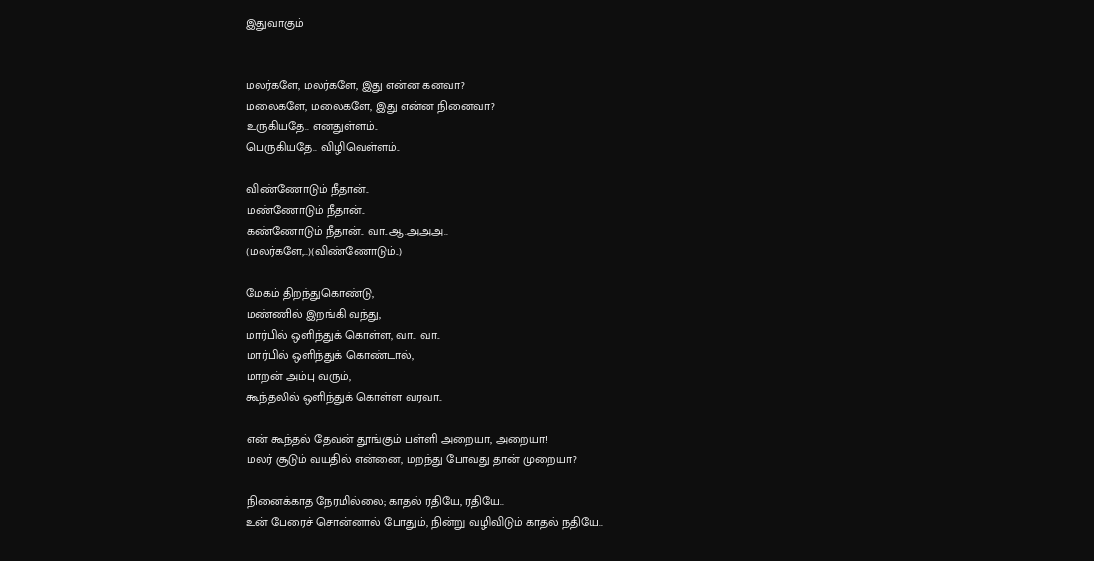இதுவாகும்


மலர்களே, மலர்களே, இது என்ன கனவா?
மலைகளே, மலைகளே, இது என்ன நினைவா?
உருகியதே.. எனதுள்ளம்..
பெருகியதே.. விழிவெள்ளம்..

விண்ணோடும் நீதான்..
மண்ணோடும் நீதான்..
கண்ணோடும் நீதான்.. வா..ஆ.அஅஅ..
(மலர்களே,..)(விண்ணோடும்..)

மேகம் திறந்துகொண்டு,
மண்ணில் இறங்கி வந்து,
மார்பில் ஒளிந்துக் கொள்ள, வா.. வா..
மார்பில் ஒளிந்துக் கொண்டால்,
மாறன் அம்பு வரும்,
கூந்தலில் ஒளிந்துக் கொள்ள வரவா..

என் கூந்தல் தேவன் தூங்கும் பள்ளி அறையா, அறையா!
மலர் சூடும் வயதில் என்னை, மறந்து போவது தான் முறையா?

நினைக்காத நேரமில்லை; காதல் ரதியே, ரதியே..
உன் பேரைச் சொன்னால் போதும், நின்று வழிவிடும் காதல் நதியே..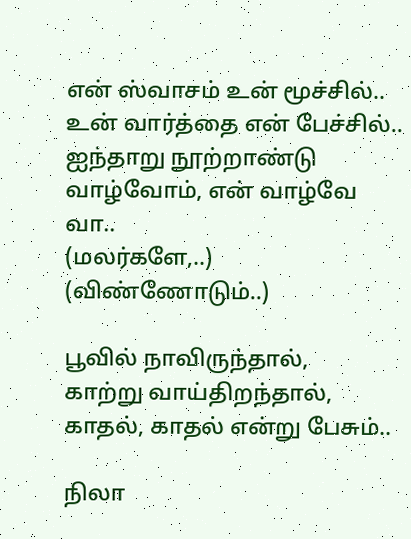என் ஸ்வாசம் உன் மூச்சில்..
உன் வார்த்தை என் பேச்சில்..
ஐந்தாறு நூற்றாண்டு வாழ்வோம், என் வாழ்வே வா..
(மலர்களே,..) (விண்ணோடும்..)

பூவில் நாவிருந்தால்,
காற்று வாய்திறந்தால்,
காதல், காதல் என்று பேசும்..

நிலா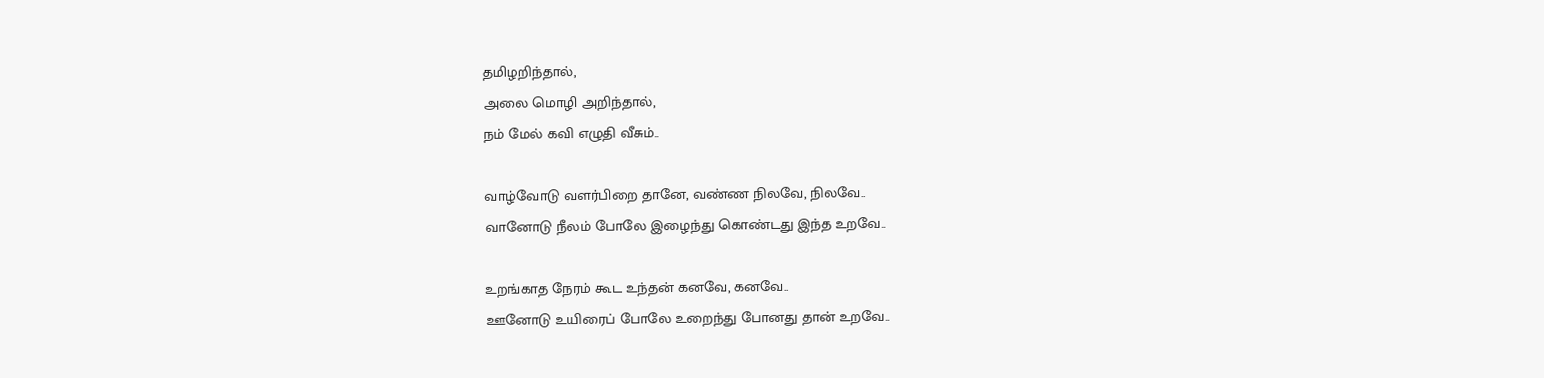தமிழறிந்தால்,
அலை மொழி அறிந்தால்,
நம் மேல் கவி எழுதி வீசும்..

வாழ்வோடு வளர்பிறை தானே, வண்ண நிலவே, நிலவே..
வானோடு நீலம் போலே இழைந்து கொண்டது இந்த உறவே..

உறங்காத நேரம் கூட உந்தன் கனவே, கனவே..
ஊனோடு உயிரைப் போலே உறைந்து போனது தான் உறவே..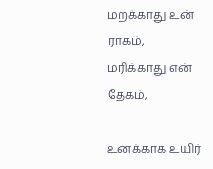மறக்காது உன் ராகம்,
மரிக்காது என் தேகம்,

உனக்காக உயிர்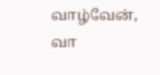வாழ்வேன், வா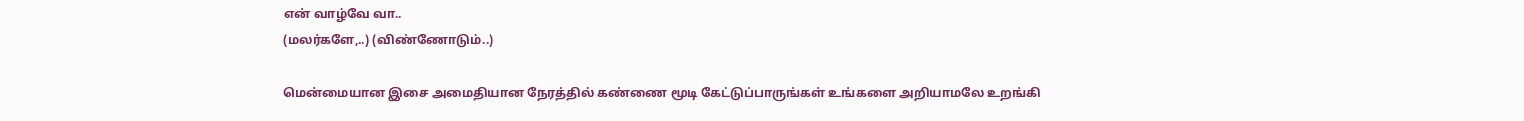என் வாழ்வே வா..
(மலர்களே,..) (விண்ணோடும்..)

மென்மையான இசை அமைதியான நேரத்தில் கண்ணை மூடி கேட்டுப்பாருங்கள் உங்களை அறியாமலே உறங்கி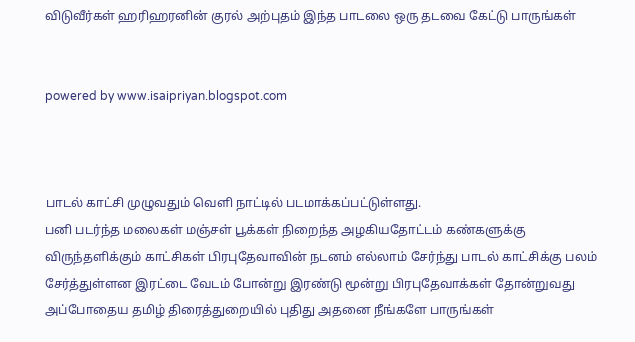விடுவீர்கள் ஹரிஹரனின் குரல் அற்புதம் இந்த பாடலை ஒரு தடவை கேட்டு பாருங்கள்


powered by www.isaipriyan.blogspot.com



பாடல் காட்சி முழுவதும் வெளி நாட்டில் படமாக்கப்பட்டுள்ளது.
பனி படர்ந்த மலைகள் மஞ்சள் பூக்கள் நிறைந்த அழகியதோட்டம் கண்களுக்கு விருந்தளிக்கும் காட்சிகள் பிரபுதேவாவின் நடனம் எல்லாம் சேர்ந்து பாடல் காட்சிக்கு பலம் சேர்த்துள்ளன இரட்டை வேடம் போன்று இரண்டு மூன்று பிரபுதேவாக்கள் தோன்றுவது அப்போதைய தமிழ் திரைத்துறையில் புதிது அதனை நீங்களே பாருங்கள்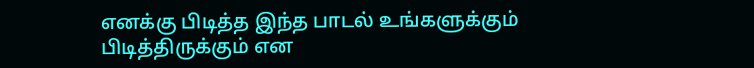எனக்கு பிடித்த இந்த பாடல் உங்களுக்கும் பிடித்திருக்கும் என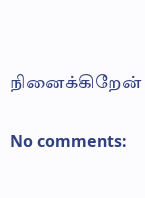நினைக்கிறேன்

No comments: